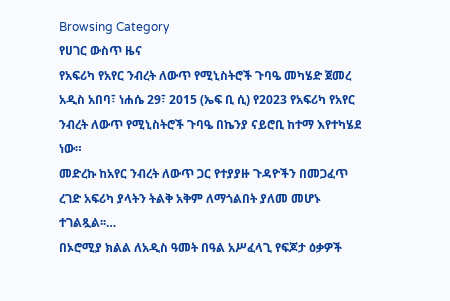Browsing Category
የሀገር ውስጥ ዜና
የአፍሪካ የአየር ንብረት ለውጥ የሚኒስትሮች ጉባዔ መካሄድ ጀመረ
አዲስ አበባ፣ ነሐሴ 29፣ 2015 (ኤፍ ቢ ሲ) የ2023 የአፍሪካ የአየር ንብረት ለውጥ የሚኒስትሮች ጉባዔ በኬንያ ናይሮቢ ከተማ እየተካሄደ ነው።
መድረኩ ከአየር ንብረት ለውጥ ጋር የተያያዙ ጉዳዮችን በመጋፈጥ ረገድ አፍሪካ ያላትን ትልቅ አቅም ለማጎልበት ያለመ መሆኑ ተገልጿል፡፡…
በኦሮሚያ ክልል ለአዲስ ዓመት በዓል አሥፈላጊ የፍጆታ ዕቃዎች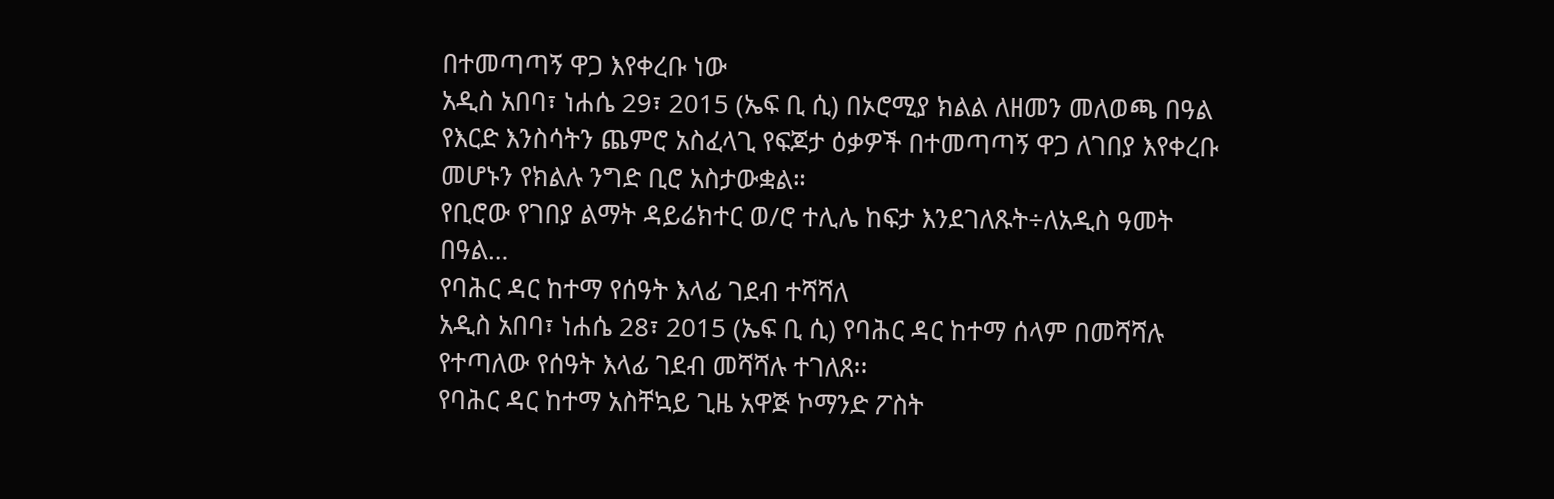በተመጣጣኝ ዋጋ እየቀረቡ ነው
አዲስ አበባ፣ ነሐሴ 29፣ 2015 (ኤፍ ቢ ሲ) በኦሮሚያ ክልል ለዘመን መለወጫ በዓል የእርድ እንስሳትን ጨምሮ አስፈላጊ የፍጆታ ዕቃዎች በተመጣጣኝ ዋጋ ለገበያ እየቀረቡ መሆኑን የክልሉ ንግድ ቢሮ አስታውቋል።
የቢሮው የገበያ ልማት ዳይሬክተር ወ/ሮ ተሊሌ ከፍታ እንደገለጹት÷ለአዲስ ዓመት በዓል…
የባሕር ዳር ከተማ የሰዓት እላፊ ገደብ ተሻሻለ
አዲስ አበባ፣ ነሐሴ 28፣ 2015 (ኤፍ ቢ ሲ) የባሕር ዳር ከተማ ሰላም በመሻሻሉ የተጣለው የሰዓት እላፊ ገደብ መሻሻሉ ተገለጸ፡፡
የባሕር ዳር ከተማ አስቸኳይ ጊዜ አዋጅ ኮማንድ ፖስት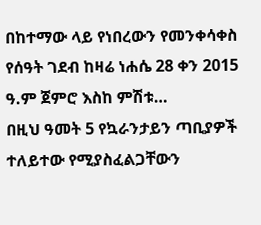በከተማው ላይ የነበረውን የመንቀሳቀስ የሰዓት ገደብ ከዛሬ ነሐሴ 28 ቀን 2015 ዓ.ም ጀምሮ እስከ ምሽቱ…
በዚህ ዓመት 5 የኳራንታይን ጣቢያዎች ተለይተው የሚያስፈልጋቸውን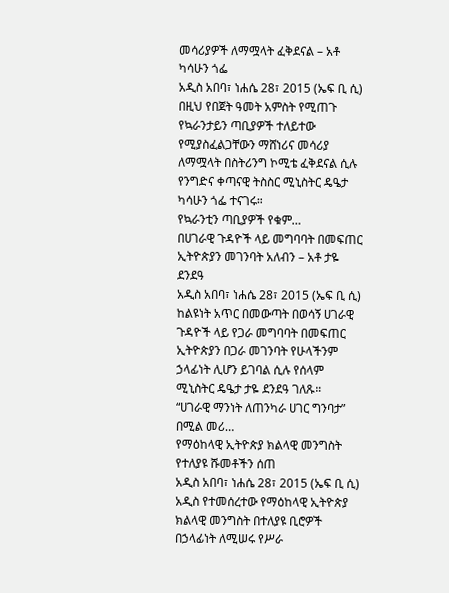መሳሪያዎች ለማሟላት ፈቅደናል – አቶ ካሳሁን ጎፌ
አዲስ አበባ፣ ነሐሴ 28፣ 2015 (ኤፍ ቢ ሲ) በዚህ የበጀት ዓመት አምስት የሚጠጉ የኳራንታይን ጣቢያዎች ተለይተው የሚያስፈልጋቸውን ማሸነሪና መሳሪያ ለማሟላት በስትሪንግ ኮሚቴ ፈቅደናል ሲሉ የንግድና ቀጣናዊ ትስስር ሚኒስትር ዴዔታ ካሳሁን ጎፌ ተናገሩ።
የኳራንቲን ጣቢያዎች የቁም…
በሀገራዊ ጉዳዮች ላይ መግባባት በመፍጠር ኢትዮጵያን መገንባት አለብን – አቶ ታዬ ደንደዓ
አዲስ አበባ፣ ነሐሴ 28፣ 2015 (ኤፍ ቢ ሲ) ከልዩነት አጥር በመውጣት በወሳኝ ሀገራዊ ጉዳዮች ላይ የጋራ መግባባት በመፍጠር ኢትዮጵያን በጋራ መገንባት የሁላችንም ኃላፊነት ሊሆን ይገባል ሲሉ የሰላም ሚኒስትር ዴዔታ ታዬ ደንደዓ ገለጹ።
“ሀገራዊ ማንነት ለጠንካራ ሀገር ግንባታ” በሚል መሪ…
የማዕከላዊ ኢትዮጵያ ክልላዊ መንግስት የተለያዩ ሹመቶችን ሰጠ
አዲስ አበባ፣ ነሐሴ 28፣ 2015 (ኤፍ ቢ ሲ) አዲስ የተመሰረተው የማዕከላዊ ኢትዮጵያ ክልላዊ መንግስት በተለያዩ ቢሮዎች በኃላፊነት ለሚሠሩ የሥራ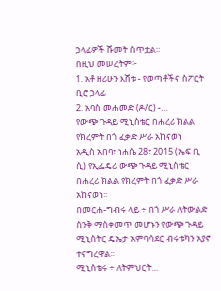ኃላፊዎች ሹመት ሰጥቷል።
በዚህ መሠረትም፦
1. አቶ ዘሪሁን እሸቱ - የወጣቶችና ስፖርት ቢሮ ኃላፊ
2. አባስ መሐመድ (ዶ/ር) -…
የውጭ ጉዳይ ሚኒስቴር በሐረሪ ክልል የክረምት በጎ ፈቃድ ሥራ አከናወነ
አዲስ አበባ፣ ነሐሴ 28፣ 2015 (ኤፍ ቢ ሲ) የኢፌዴሪ ውጭ ጉዳይ ሚኒስቴር በሐረሪ ክልል የክረምት በጎ ፈቃድ ሥራ አከናወነ፡፡
በመርሐ-ግብሩ ላይ ÷ በጎ ሥራ ለትውልድ ስንቅ ማስቀመጥ መሆኑን የውጭ ጉዳይ ሚኒስትር ዴኤታ አምባሳደር ብሩቱካን አያኖ ተናግረዋል።
ሚኒስቴሩ ÷ ለትምህርት…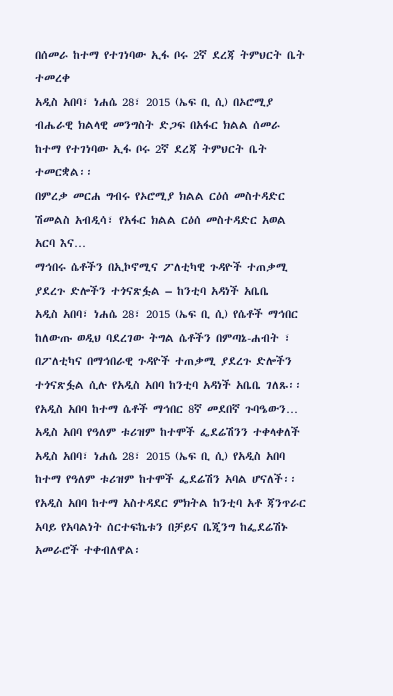በሰመራ ከተማ የተገነባው ኢፋ ቦሩ 2ኛ ደረጃ ትምህርት ቤት ተመረቀ
አዲስ አበባ፣ ነሐሴ 28፣ 2015 (ኤፍ ቢ ሲ) በኦሮሚያ ብሔራዊ ክልላዊ መንግስት ድጋፍ በአፋር ክልል ሰመራ ከተማ የተገነባው ኢፋ ቦሩ 2ኛ ደረጃ ትምህርት ቤት ተመርቋል፡፡
በምረቃ መርሐ ግብሩ የኦሮሚያ ክልል ርዕሰ መስተዳድር ሽመልስ አብዲሳ፣ የአፋር ክልል ርዕሰ መስተዳድር አወል አርባ እና…
ማኅበሩ ሴቶችን በኢኮኖሚና ፖለቲካዊ ጉዳዮች ተጠቃሚ ያደረጉ ድሎችን ተጎናጽፏል – ከንቲባ አዳነች አቤቤ
አዲስ አበባ፣ ነሐሴ 28፣ 2015 (ኤፍ ቢ ሲ) የሴቶች ማኅበር ከለውጡ ወዲህ ባደረገው ትግል ሴቶችን በምጣኔ-ሐብት ፣ በፖለቲካና በማኅበራዊ ጉዳዮች ተጠቃሚ ያደረጉ ድሎችን ተጎናጽፏል ሲሉ የአዲስ አበባ ከንቲባ አዳነች አቤቤ ገለጹ፡፡
የአዲስ አበባ ከተማ ሴቶች ማኅበር 8ኛ መደበኛ ጉባዔውን…
አዲስ አበባ የዓለም ቱሪዝም ከተሞች ፌደሬሽንን ተቀላቀለች
አዲስ አበባ፣ ነሐሴ 28፣ 2015 (ኤፍ ቢ ሲ) የአዲስ አበባ ከተማ የዓለም ቱሪዝም ከተሞች ፌደሬሽን አባል ሆናለች፡፡
የአዲስ አበባ ከተማ አስተዳደር ምክትል ከንቲባ አቶ ጃንጥራር አባይ የአባልነት ሰርተፍኬቱን በቻይና ቤጂንግ ከፌደሬሽኑ አመራሮች ተቀብለዋል፡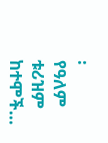፡
የዓለም ቱሪዝም ከተሞች…